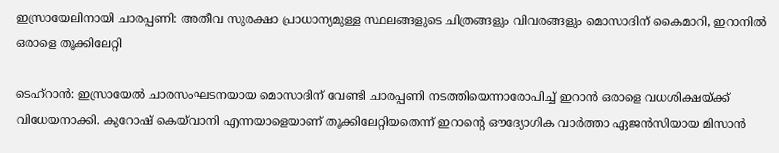ഇസ്രായേലിനായി ചാരപ്പണി: അതീവ സുരക്ഷാ പ്രാധാന്യമുള്ള സ്ഥലങ്ങളുടെ ചിത്രങ്ങളും വിവരങ്ങളും മൊസാദിന് കൈമാറി, ഇറാനിൽ ഒരാളെ തൂക്കിലേറ്റി

ടെഹ്റാൻ: ഇസ്രായേൽ ചാരസംഘടനയായ മൊസാദിന് വേണ്ടി ചാരപ്പണി നടത്തിയെന്നാരോപിച്ച് ഇറാൻ ഒരാളെ വധശിക്ഷയ്ക്ക് വിധേയനാക്കി. കുറോഷ് കെയ്‌വാനി എന്നയാളെയാണ് തൂക്കിലേറ്റിയതെന്ന് ഇറാൻ്റെ ഔദ്യോഗിക വാർത്താ ഏജൻസിയായ മിസാൻ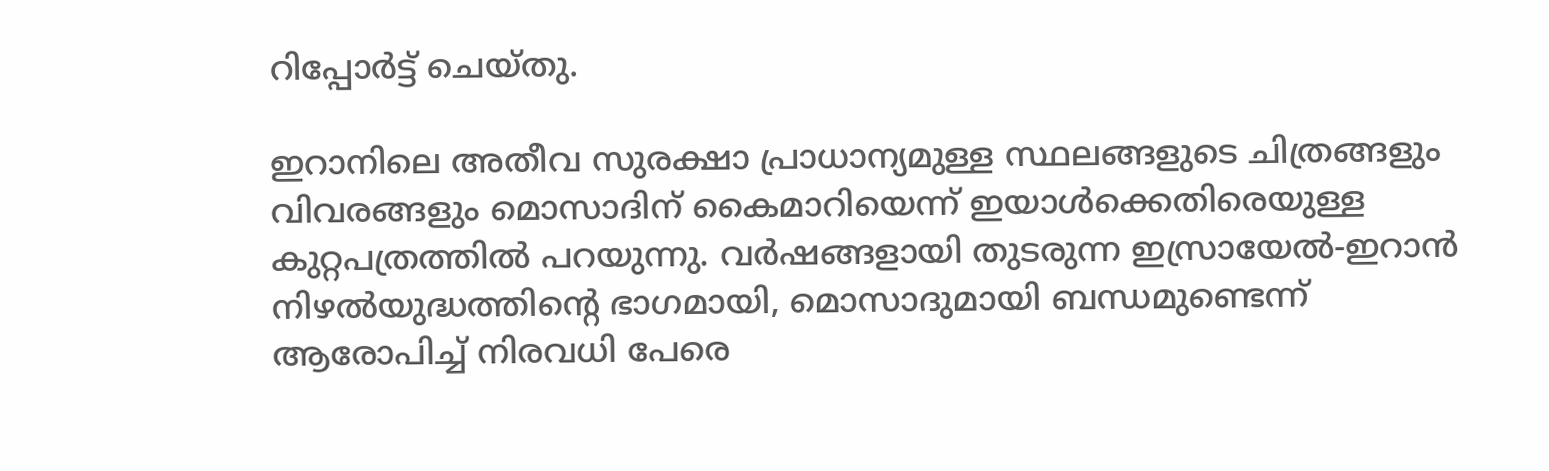റിപ്പോർട്ട് ചെയ്തു.

ഇറാനിലെ അതീവ സുരക്ഷാ പ്രാധാന്യമുള്ള സ്ഥലങ്ങളുടെ ചിത്രങ്ങളും വിവരങ്ങളും മൊസാദിന് കൈമാറിയെന്ന് ഇയാൾക്കെതിരെയുള്ള കുറ്റപത്രത്തിൽ പറയുന്നു. വർഷങ്ങളായി തുടരുന്ന ഇസ്രായേൽ-ഇറാൻ നിഴൽയുദ്ധത്തിൻ്റെ ഭാഗമായി, മൊസാദുമായി ബന്ധമുണ്ടെന്ന് ആരോപിച്ച് നിരവധി പേരെ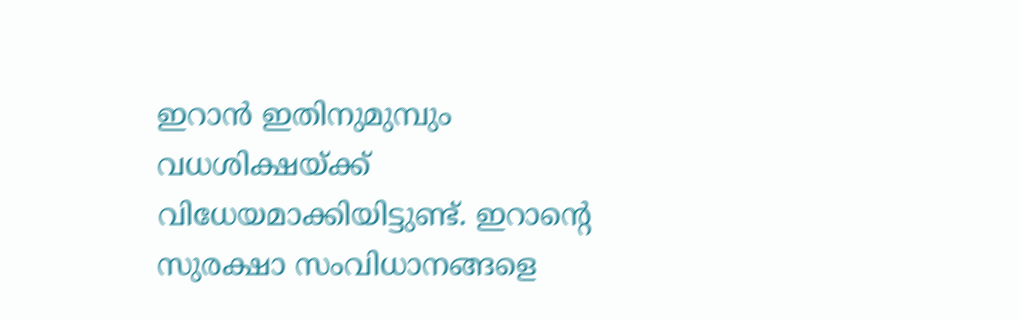ഇറാൻ ഇതിനുമുമ്പും വധശിക്ഷയ്ക്ക് വിധേയമാക്കിയിട്ടുണ്ട്. ഇറാന്റെ സുരക്ഷാ സംവിധാനങ്ങളെ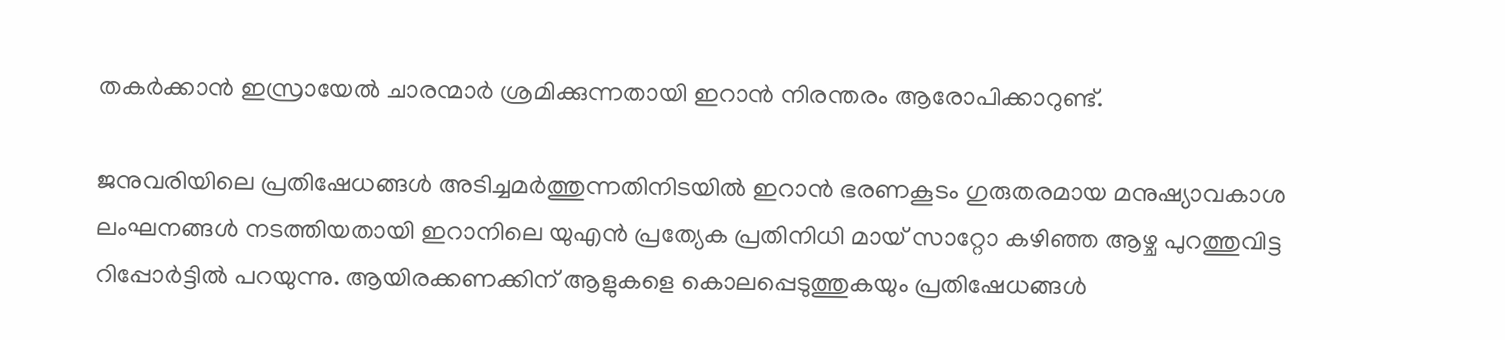തകർക്കാൻ ഇസ്രായേൽ ചാരന്മാർ ശ്രമിക്കുന്നതായി ഇറാൻ നിരന്തരം ആരോപിക്കാറുണ്ട്.

ജനുവരിയിലെ പ്രതിഷേധങ്ങൾ അടിച്ചമർത്തുന്നതിനിടയിൽ ഇറാൻ ഭരണകൂടം ഗുരുതരമായ മനുഷ്യാവകാശ ലംഘനങ്ങൾ നടത്തിയതായി ഇറാനിലെ യുഎൻ പ്രത്യേക പ്രതിനിധി മായ് സാറ്റോ കഴിഞ്ഞ ആഴ്ച പുറത്തുവിട്ട റിപ്പോർട്ടിൽ പറയുന്നു. ആയിരക്കണക്കിന് ആളുകളെ കൊലപ്പെടുത്തുകയും പ്രതിഷേധങ്ങൾ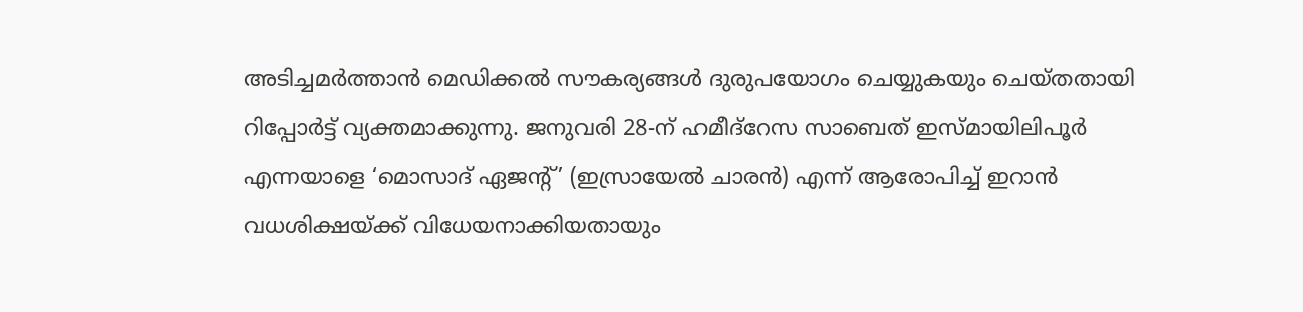അടിച്ചമർത്താൻ മെഡിക്കൽ സൗകര്യങ്ങൾ ദുരുപയോഗം ചെയ്യുകയും ചെയ്തതായി റിപ്പോർട്ട് വ്യക്തമാക്കുന്നു. ജനുവരി 28-ന് ഹമീദ്‌റേസ സാബെത് ഇസ്മായിലിപൂർ എന്നയാളെ ‘മൊസാദ് ഏജന്റ്’ (ഇസ്രായേൽ ചാരൻ) എന്ന് ആരോപിച്ച് ഇറാൻ വധശിക്ഷയ്ക്ക് വിധേയനാക്കിയതായും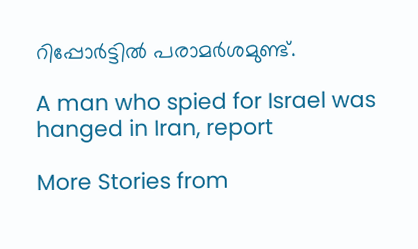റിപ്പോർട്ടിൽ പരാമർശമുണ്ട്.

A man who spied for Israel was hanged in Iran, report

More Stories from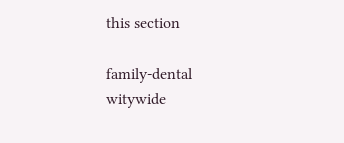this section

family-dental
witywide